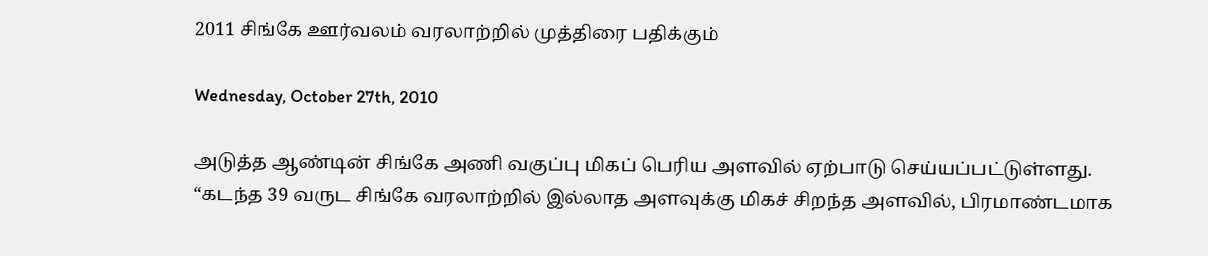2011 சிங்கே ஊர்வலம் வரலாற்றில் முத்திரை பதிக்கும்

Wednesday, October 27th, 2010

அடுத்த ஆண்டின் சிங்கே அணி வகுப்பு மிகப் பெரிய அளவில் ஏற்பாடு செய்யப்பட்டுள்ளது.
“கடந்த 39 வருட சிங்கே வரலாற்றில் இல்லாத அளவுக்கு மிகச் சிறந்த அளவில், பிரமாண்டமாக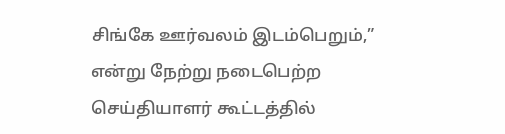சிங்கே ஊர்வலம் இடம்பெறும்,” என்று நேற்று நடைபெற்ற செய்தியாளர் கூட்டத்தில்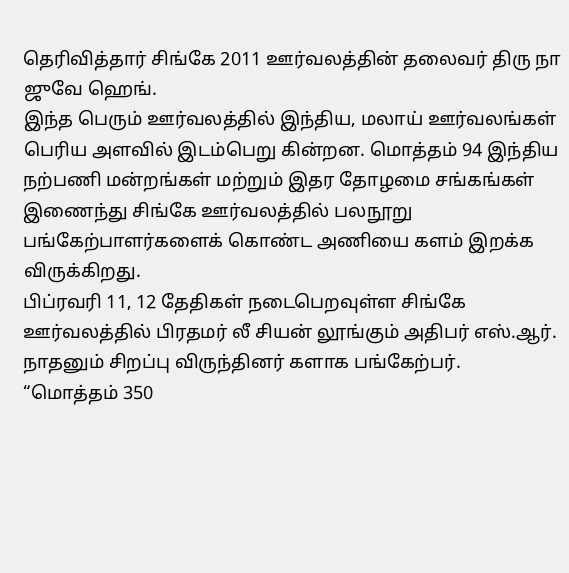தெரிவித்தார் சிங்கே 2011 ஊர்வலத்தின் தலைவர் திரு நா ஜுவே ஹெங்.
இந்த பெரும் ஊர்வலத்தில் இந்திய, மலாய் ஊர்வலங்கள் பெரிய அளவில் இடம்பெறு கின்றன. மொத்தம் 94 இந்திய நற்பணி மன்றங்கள் மற்றும் இதர தோழமை சங்கங்கள் இணைந்து சிங்கே ஊர்வலத்தில் பலநூறு பங்கேற்பாளர்களைக் கொண்ட அணியை களம் இறக்க விருக்கிறது.
பிப்ரவரி 11, 12 தேதிகள் நடைபெறவுள்ள சிங்கே ஊர்வலத்தில் பிரதமர் லீ சியன் லூங்கும் அதிபர் எஸ்.ஆர். நாதனும் சிறப்பு விருந்தினர் களாக பங்கேற்பர்.
“மொத்தம் 350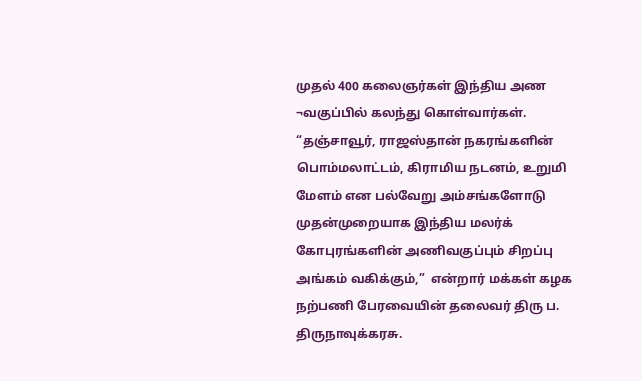முதல் 400 கலைஞர்கள் இந்திய அண ¬வகுப்பில் கலந்து கொள்வார்கள்.
“தஞ்சாவூர், ராஜஸ்தான் நகரங்களின் பொம்மலாட்டம், கிராமிய நடனம், உறுமி மேளம் என பல்வேறு அம்சங்களோடு முதன்முறையாக இந்திய மலர்க் கோபுரங்களின் அணிவகுப்பும் சிறப்பு அங்கம் வகிக்கும்,”  என்றார் மக்கள் கழக நற்பணி பேரவையின் தலைவர் திரு ப. திருநாவுக்கரசு.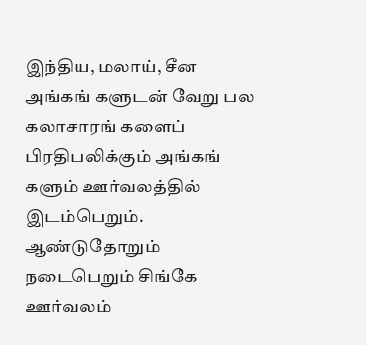இந்திய, மலாய், சீன அங்கங் களுடன் வேறு பல கலாசாரங் களைப் பிரதிபலிக்கும் அங்கங் களும் ஊர்வலத்தில் இடம்பெறும். ஆண்டுதோறும் நடைபெறும் சிங்கே ஊர்வலம்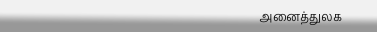அனைத்துலக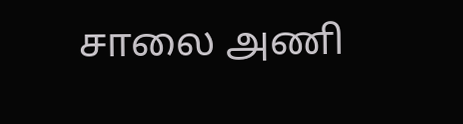சாலை அணி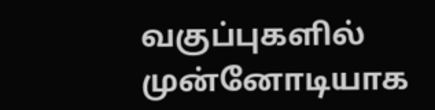வகுப்புகளில் முன்னோடியாக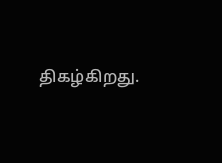திகழ்கிறது.